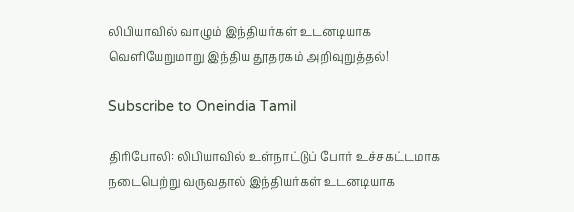லிபியாவில் வாழும் இந்தியர்கள் உடனடியாக வெளியேறுமாறு இந்திய தூதரகம் அறிவுறுத்தல்!

Subscribe to Oneindia Tamil

திரிபோலி: லிபியாவில் உள்நாட்டுப் போர் உச்சகட்டமாக நடைபெற்று வருவதால் இந்தியர்கள் உடனடியாக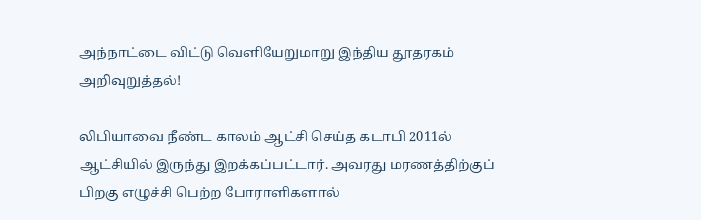அந்நாட்டை விட்டு வெளியேறுமாறு இந்திய தூதரகம் அறிவுறுத்தல்!

லிபியாவை நீண்ட காலம் ஆட்சி செய்த கடாபி 2011ல் ஆட்சியில் இருந்து இறக்கப்பட்டார். அவரது மரணத்திற்குப் பிறகு எழுச்சி பெற்ற போராளிகளால்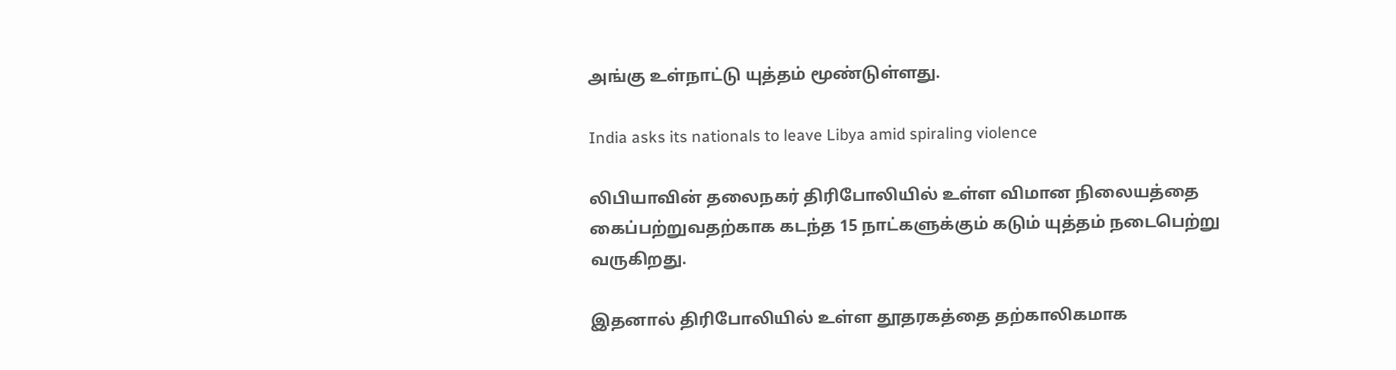அங்கு உள்நாட்டு யுத்தம் மூண்டுள்ளது.

India asks its nationals to leave Libya amid spiraling violence

லிபியாவின் தலைநகர் திரிபோலியில் உள்ள விமான நிலையத்தை கைப்பற்றுவதற்காக கடந்த 15 நாட்களுக்கும் கடும் யுத்தம் நடைபெற்று வருகிறது.

இதனால் திரிபோலியில் உள்ள தூதரகத்தை தற்காலிகமாக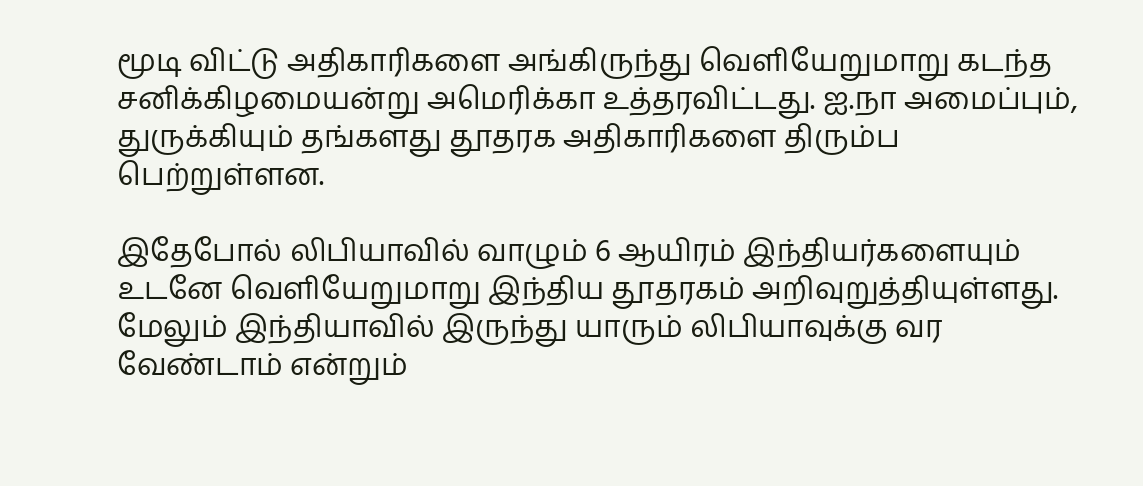மூடி விட்டு அதிகாரிகளை அங்கிருந்து வெளியேறுமாறு கடந்த சனிக்கிழமையன்று அமெரிக்கா உத்தரவிட்டது. ஐ.நா அமைப்பும், துருக்கியும் தங்களது தூதரக அதிகாரிகளை திரும்ப பெற்றுள்ளன.

இதேபோல் லிபியாவில் வாழும் 6 ஆயிரம் இந்தியர்களையும் உடனே வெளியேறுமாறு இந்திய தூதரகம் அறிவுறுத்தியுள்ளது. மேலும் இந்தியாவில் இருந்து யாரும் லிபியாவுக்கு வர வேண்டாம் என்றும்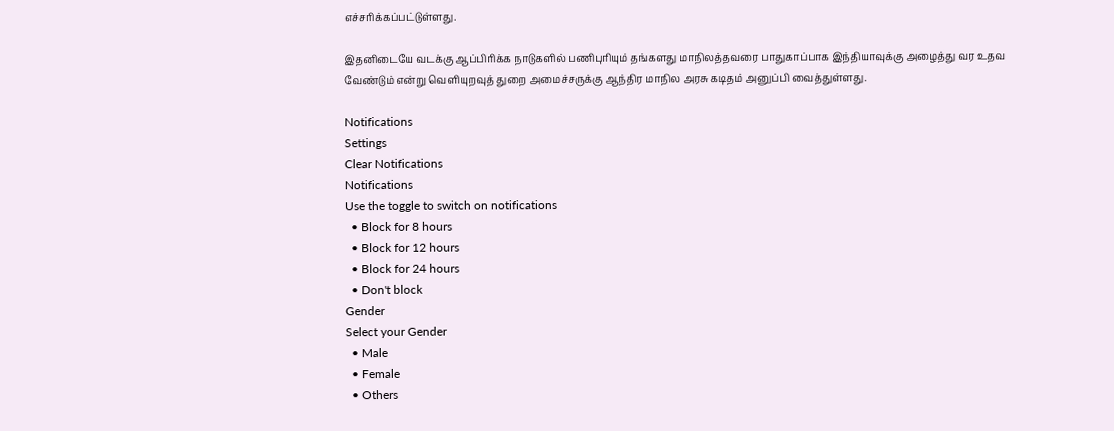எச்சரிக்கப்பட்டுள்ளது.

இதனிடையே வடக்கு ஆப்பிரிக்க நாடுகளில் பணிபுரியும் தங்களது மாநிலத்தவரை பாதுகாப்பாக இந்தியாவுக்கு அழைத்து வர உதவ வேண்டும் என்று வெளியுறவுத் துறை அமைச்சருக்கு ஆந்திர மாநில அரசு கடிதம் அனுப்பி வைத்துள்ளது.

Notifications
Settings
Clear Notifications
Notifications
Use the toggle to switch on notifications
  • Block for 8 hours
  • Block for 12 hours
  • Block for 24 hours
  • Don't block
Gender
Select your Gender
  • Male
  • Female
  • Others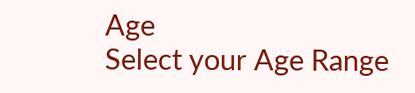Age
Select your Age Range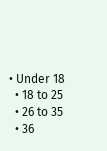• Under 18
  • 18 to 25
  • 26 to 35
  • 36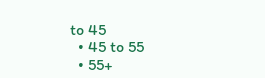to 45
  • 45 to 55
  • 55+